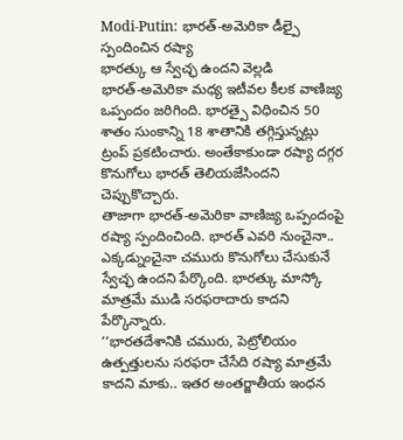Modi-Putin: భారత్-అమెరికా డీల్పై స్పందించిన రష్యా
భారత్కు ఆ స్వేచ్ఛ ఉందని వెల్లడి
భారత్-అమెరికా మధ్య ఇటీవల కీలక వాణిజ్య ఒప్పందం జరిగింది. భారత్పై విధించిన 50 శాతం సుంకాన్ని 18 శాతానికి తగ్గిస్తున్నట్లు ట్రంప్ ప్రకటించారు. అంతేకాకుండా రష్యా దగ్గర కొనుగోలు భారత్ తెలియజేసిందని చెప్పుకొచ్చారు.
తాజాగా భారత్-అమెరికా వాణిజ్య ఒప్పందంపై రష్యా స్పందించింది. భారత్ ఎవరి నుంచైనా.. ఎక్కడ్నుంచైనా చమురు కొనుగోలు చేసుకునే స్వేచ్ఛ ఉందని పేర్కొంది. భారత్కు మాస్కో మాత్రమే ముడి సరఫరాదారు కాదని పేర్కొన్నారు.
‘‘భారతదేశానికి చమురు, పెట్రోలియం ఉత్పత్తులను సరఫరా చేసేది రష్యా మాత్రమే కాదని మాకు.. ఇతర అంతర్జాతీయ ఇంధన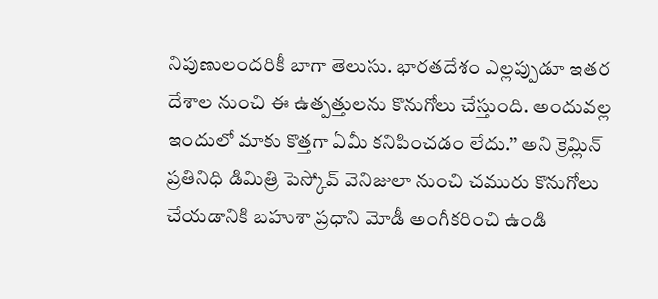నిపుణులందరికీ బాగా తెలుసు. భారతదేశం ఎల్లప్పుడూ ఇతర దేశాల నుంచి ఈ ఉత్పత్తులను కొనుగోలు చేస్తుంది. అందువల్ల ఇందులో మాకు కొత్తగా ఏమీ కనిపించడం లేదు.’’ అని క్రెమ్లిన్ ప్రతినిధి డిమిత్రి పెస్కోవ్ వెనిజులా నుంచి చమురు కొనుగోలు చేయడానికి బహుశా ప్రధాని మోడీ అంగీకరించి ఉండి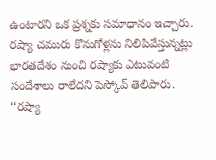ఉంటారని ఒక ప్రశ్నకు సమాధానం ఇచ్చారు. రష్యా చమురు కొనుగోళ్లను నిలిపివేస్తున్నట్లు భారతదేశం నుంచి రష్యాకు ఎటువంటి సందేశాలు రాలేదని పెస్కోవ్ తెలిపారు.
‘‘రష్యా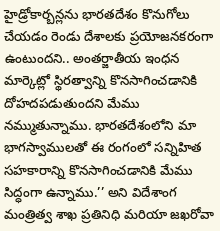హైడ్రోకార్బన్లను భారతదేశం కొనుగోలు చేయడం రెండు దేశాలకు ప్రయోజనకరంగా ఉంటుందని.. అంతర్జాతీయ ఇంధన మార్కెట్లో స్థిరత్వాన్ని కొనసాగించడానికి దోహదపడుతుందని మేము నమ్ముతున్నాము. భారతదేశంలోని మా భాగస్వాములతో ఈ రంగంలో సన్నిహిత సహకారాన్ని కొనసాగించడానికి మేము సిద్ధంగా ఉన్నాము.’’ అని విదేశాంగ మంత్రిత్వ శాఖ ప్రతినిధి మరియా జఖరోవా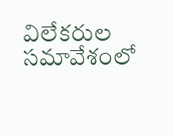విలేకరుల సమావేశంలో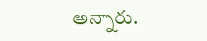అన్నారు.